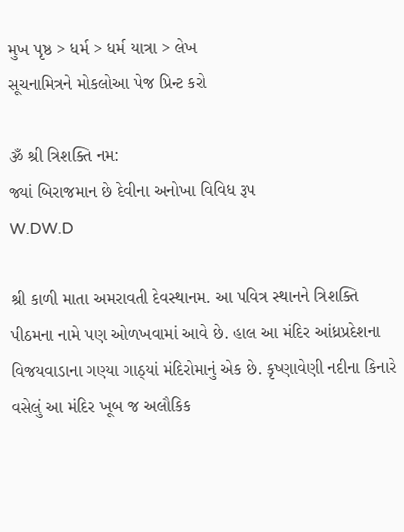મુખ પૃષ્ઠ > ધર્મ > ધર્મ યાત્રા > લેખ
સૂચનામિત્રને મોકલોઆ પેજ પ્રિન્ટ કરો

ૐ શ્રી ત્રિશક્તિ નમ:
જ્યાં બિરાજમાન છે દેવીના અનોખા વિવિધ રૂપ
W.DW.D

શ્રી કાળી માતા અમરાવતી દેવસ્થાનમ. આ પવિત્ર સ્થાનને ત્રિશક્તિ પીઠમના નામે પણ ઓળખવામાં આવે છે. હાલ આ મંદિર આંધ્રપ્રદેશના વિજયવાડાના ગણ્યા ગાઠ્યાં મંદિરોમાનું એક છે. કૃષ્ણાવેણી નદીના કિનારે વસેલું આ મંદિર ખૂબ જ અલૌકિક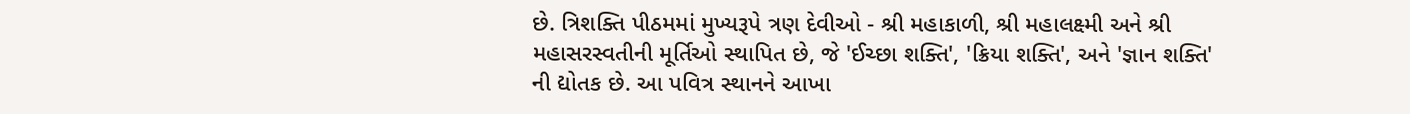છે. ત્રિશક્તિ પીઠમમાં મુખ્યરૂપે ત્રણ દેવીઓ - શ્રી મહાકાળી, શ્રી મહાલક્ષ્મી અને શ્રી મહાસરસ્વતીની મૂર્તિઓ સ્થાપિત છે, જે 'ઈચ્છા શક્તિ', 'ક્રિયા શક્તિ', અને 'જ્ઞાન શક્તિ' ની દ્યોતક છે. આ પવિત્ર સ્થાનને આખા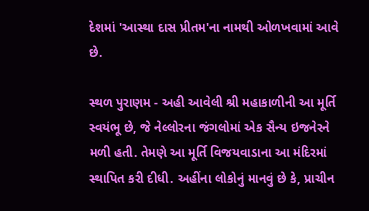દેશમાં 'આસ્થા દાસ પ્રીતમ'ના નામથી ઓળખવામાં આવે છે.

સ્થળ પુરાણમ - અહી આવેલી શ્રી મહાકાળીની આ મૂર્તિ સ્વયંભૂ છે, જે નેલ્લોરના જંગલોમાં એક સૈન્ય ઇજનેરને મળી હતી. તેમણે આ મૂર્તિ વિજયવાડાના આ મંદિરમાં સ્થાપિત કરી દીધી. અહીંના લોકોનું માનવું છે કે, પ્રાચીન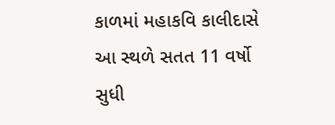કાળમાં મહાકવિ કાલીદાસે આ સ્થળે સતત 11 વર્ષો સુધી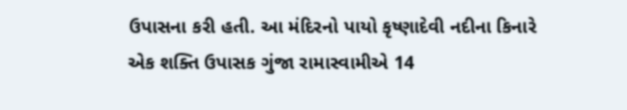ઉપાસના કરી હતી. આ મંદિરનો પાયો કૃષ્ણાદેવી નદીના કિનારે એક શક્તિ ઉપાસક ગુંજા રામાસ્વામીએ 14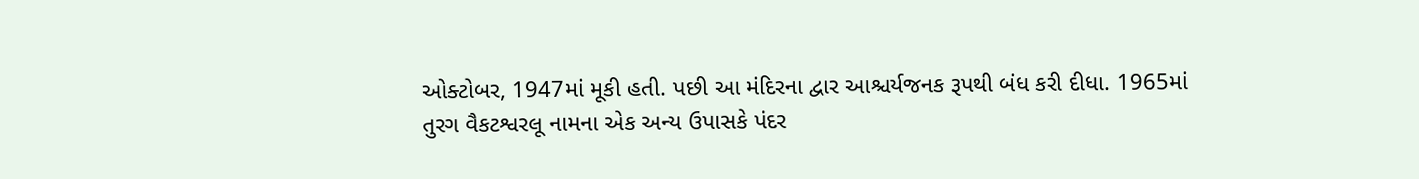ઓક્ટોબર, 1947માં મૂકી હતી. પછી આ મંદિરના દ્વાર આશ્ચર્યજનક રૂપથી બંધ કરી દીધા. 1965માં તુરગ વૈકટશ્વરલૂ નામના એક અન્ય ઉપાસકે પંદર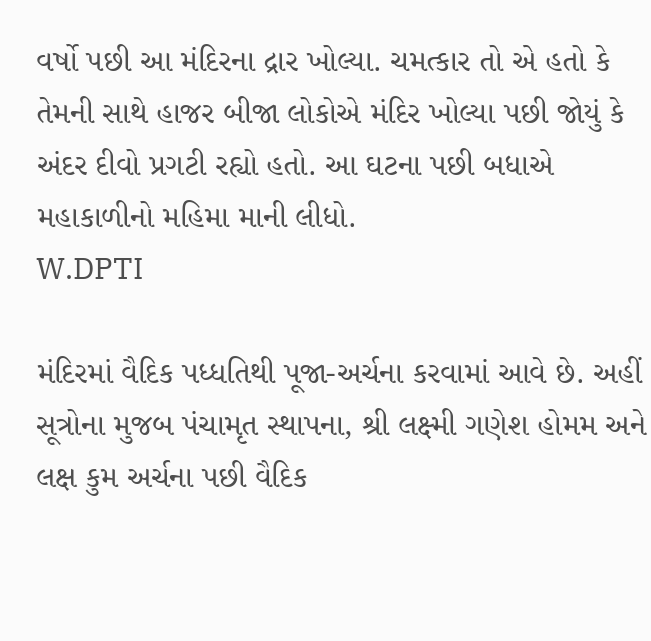વર્ષો પછી આ મંદિરના દ્રાર ખોલ્યા. ચમત્કાર તો એ હતો કે તેમની સાથે હાજર બીજા લોકોએ મંદિર ખોલ્યા પછી જોયું કે અંદર દીવો પ્રગટી રહ્યો હતો. આ ઘટના પછી બધાએ મહાકાળીનો મહિમા માની લીધો.
W.DPTI

મંદિરમાં વૈદિક પધ્ધતિથી પૂજા-અર્ચના કરવામાં આવે છે. અહીં સૂત્રોના મુજબ પંચામૃત સ્થાપના, શ્રી લક્ષ્મી ગણેશ હોમમ અને લક્ષ કુમ અર્ચના પછી વૈદિક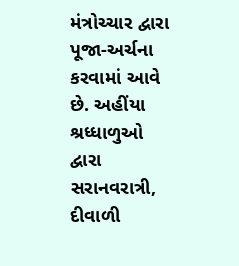મંત્રોચ્ચાર દ્વારા પૂજા-અર્ચના કરવામાં આવે છે. અહીંયા શ્રધ્ધાળુઓ દ્વારા સરાનવરાત્રી, દીવાળી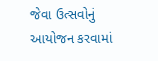જેવા ઉત્સવોનું આયોજન કરવામાં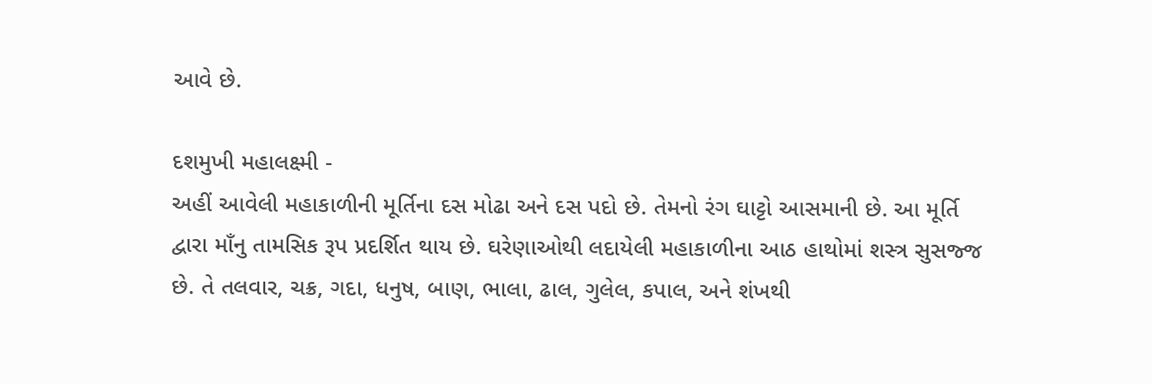આવે છે.

દશમુખી મહાલક્ષ્મી -
અહીં આવેલી મહાકાળીની મૂર્તિના દસ મોઢા અને દસ પદો છે. તેમનો રંગ ઘાટ્ટો આસમાની છે. આ મૂર્તિ દ્વારા માઁનુ તામસિક રૂપ પ્રદર્શિત થાય છે. ઘરેણાઓથી લદાયેલી મહાકાળીના આઠ હાથોમાં શસ્ત્ર સુસજ્જ છે. તે તલવાર, ચક્ર, ગદા, ધનુષ, બાણ, ભાલા, ઢાલ, ગુલેલ, કપાલ, અને શંખથી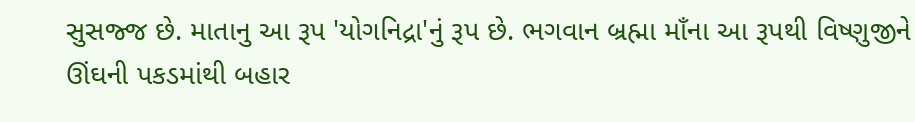સુસજ્જ છે. માતાનુ આ રૂપ 'યોગનિદ્રા'નું રૂપ છે. ભગવાન બ્રહ્મા માઁના આ રૂપથી વિષ્ણુજીને ઊંઘની પકડમાંથી બહાર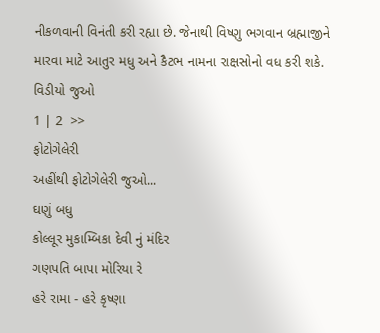નીકળવાની વિનંતી કરી રહ્યા છે. જેનાથી વિષ્ણુ ભગવાન બ્રહ્માજીને મારવા માટે આતુર મધુ અને કૈટભ નામના રાક્ષસોનો વધ કરી શકે.
વિડીયો જુઓ
1 | 2  >>
ફોટોગેલેરી
અહીંથી ફોટોગેલેરી જુઓ...
ઘણું બધુ
કોલ્લૂર મુકામ્બિકા દેવી નું મંદિર
ગણપતિ બાપા મોરિયા રે
હરે રામા - હરે કૃષ્ણા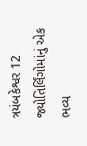ત્રયંબકેશ્વર 12 જ્યોતિર્લિંગોમાંનું એક ભવ્ય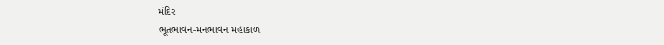મંદિર
ભૂતભાવન-મનભાવન મહાકાળ